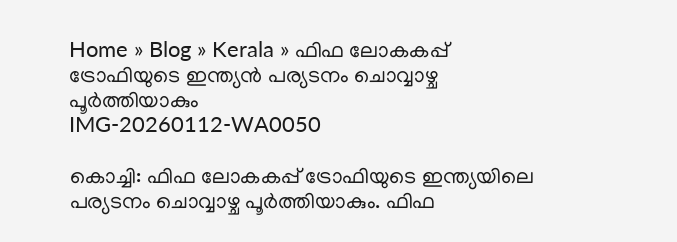Home » Blog » Kerala » ഫിഫ ലോകകപ്പ് ട്രോഫിയുടെ ഇന്ത്യന്‍ പര്യടനം ചൊവ്വാഴ്ച പൂര്‍ത്തിയാകും
IMG-20260112-WA0050

കൊച്ചി: ഫിഫ ലോകകപ്പ് ട്രോഫിയുടെ ഇന്ത്യയിലെ പര്യടനം ചൊവ്വാഴ്ച പൂര്‍ത്തിയാകും. ഫിഫ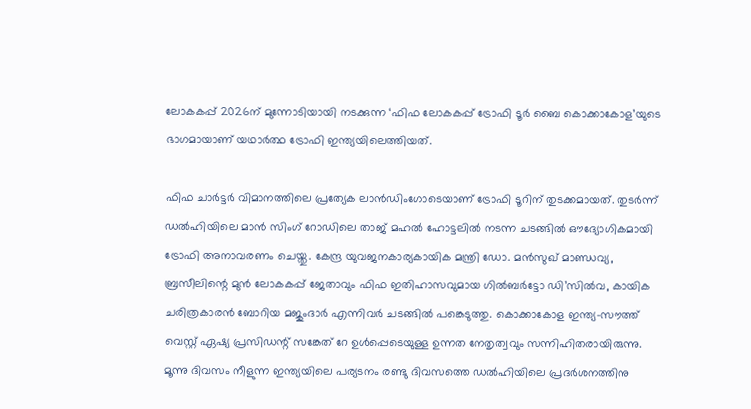ലോകകപ്പ് 2026ന് മുന്നോടിയായി നടക്കുന്ന ‘ഫിഫ ലോകകപ്പ് ട്രോഫി ടൂര്‍ ബൈ കൊക്കാകോള’യുടെ ഭാഗമായാണ് യഥാര്‍ത്ഥ ട്രോഫി ഇന്ത്യയിലെത്തിയത്.

ഫിഫ ചാര്‍ട്ടര്‍ വിമാനത്തിലെ പ്രത്യേക ലാന്‍ഡിംഗോടെയാണ് ട്രോഫി ടൂറിന് തുടക്കമായത്. തുടര്‍ന്ന് ഡല്‍ഹിയിലെ മാന്‍ സിംഗ് റോഡിലെ താജ് മഹല്‍ ഹോട്ടലില്‍ നടന്ന ചടങ്ങില്‍ ഔദ്യോഗികമായി ട്രോഫി അനാവരണം ചെയ്തു. കേന്ദ്ര യുവജനകാര്യകായിക മന്ത്രി ഡോ. മന്‍സുഖ് മാണ്ഡവ്യ, ബ്രസീലിന്റെ മുന്‍ ലോകകപ്പ് ജേതാവും ഫിഫ ഇതിഹാസവുമായ ഗില്‍ബര്‍ട്ടോ ഡി’സില്‍വ, കായിക ചരിത്രകാരന്‍ ബോറിയ മജുംദാര്‍ എന്നിവര്‍ ചടങ്ങില്‍ പങ്കെടുത്തു. കൊക്കാകോള ഇന്ത്യ–സൗത്ത് വെസ്റ്റ് ഏഷ്യ പ്രസിഡന്റ് സങ്കേത് റേ ഉള്‍പ്പെടെയുള്ള ഉന്നത നേതൃത്വവും സന്നിഹിതരായിരുന്നു.
മൂന്നു ദിവസം നീളുന്ന ഇന്ത്യയിലെ പര്യടനം രണ്ടു ദിവസത്തെ ഡല്‍ഹിയിലെ പ്രദര്‍ശനത്തിനു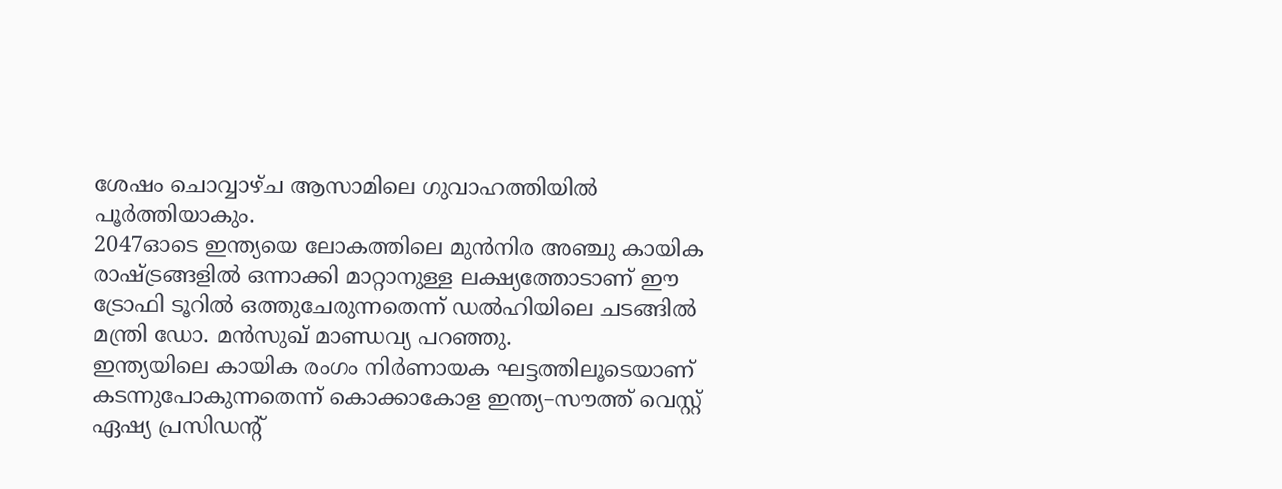ശേഷം ചൊവ്വാഴ്ച ആസാമിലെ ഗുവാഹത്തിയില്‍ പൂര്‍ത്തിയാകും.
2047ഓടെ ഇന്ത്യയെ ലോകത്തിലെ മുന്‍നിര അഞ്ചു കായിക രാഷ്ട്രങ്ങളില്‍ ഒന്നാക്കി മാറ്റാനുള്ള ലക്ഷ്യത്തോടാണ് ഈ ട്രോഫി ടൂറില്‍ ഒത്തുചേരുന്നതെന്ന് ഡല്‍ഹിയിലെ ചടങ്ങില്‍ മന്ത്രി ഡോ. മന്‍സുഖ് മാണ്ഡവ്യ പറഞ്ഞു.
ഇന്ത്യയിലെ കായിക രംഗം നിര്‍ണായക ഘട്ടത്തിലൂടെയാണ് കടന്നുപോകുന്നതെന്ന് കൊക്കാകോള ഇന്ത്യ–സൗത്ത് വെസ്റ്റ് ഏഷ്യ പ്രസിഡന്റ്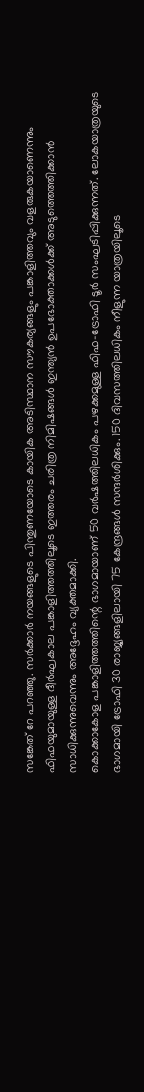സങ്കേത് റേ പറഞ്ഞു. സര്‍ക്കാര്‍ നയങ്ങളുടെ പിന്തുണയോടെ കായിക അടിസ്ഥാന സൗകര്യങ്ങളും പങ്കാളിത്തവും വളരുകയാണെന്നും ഫിഫയുമായുള്ള ദീര്‍ഘകാല പങ്കാളിത്തത്തിലൂടെ ഇത്തരം ചരിത്ര നിമിഷങ്ങള്‍ ഇന്ത്യന്‍ ഉപഭോക്താക്കള്‍ക്ക് അടുത്തെത്തിക്കാന്‍ സാധിക്കുന്നുവെന്നും അദ്ദേഹം വ്യക്തമാക്കി.
കൊക്കാകോള പങ്കാളിത്തത്തിന്റെ ഭാഗമായാണ് 50 വര്‍ഷത്തിലധികം പഴക്കമുള്ള ഫിഫ–ട്രോഫി ടൂര്‍ സംഘടിപ്പിക്കുന്നത്. ലോകയാത്രയുടെ ഭാഗമായി ട്രോഫി 30 രാജ്യങ്ങളിലായി 75 കേന്ദ്രങ്ങള്‍ സന്ദര്‍ശിക്കും. 150 ദിവസത്തിലധികം നീളുന്ന യാത്രയിലൂടെ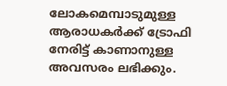ലോകമെമ്പാടുമുള്ള ആരാധകര്‍ക്ക് ട്രോഫി നേരിട്ട് കാണാനുള്ള അവസരം ലഭിക്കും.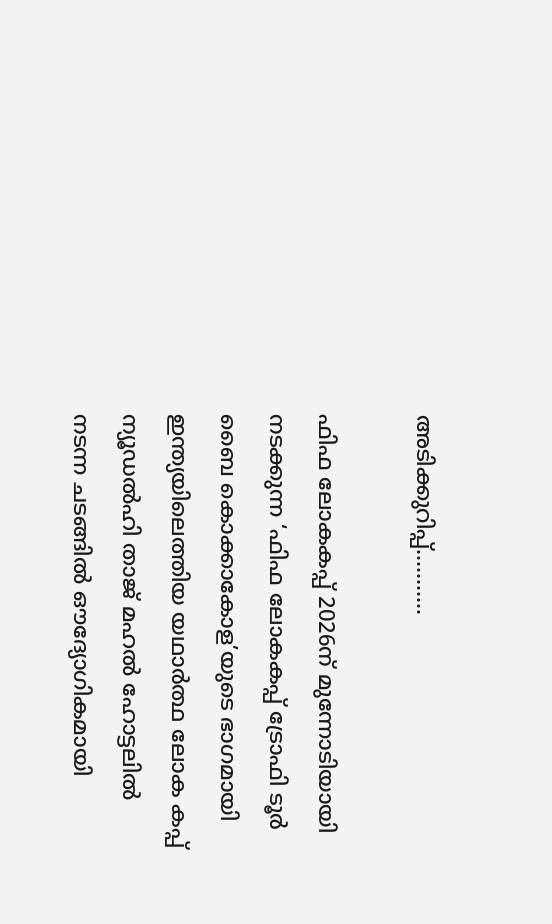അടിക്കുറിപ്പ്………..

ഫിഫ ലോകകപ്പ് 2026ന് മുന്നോടിയായി നടക്കുന്ന ‘ഫിഫ ലോകകപ്പ് ട്രോഫി ടൂര്‍ ബൈ കൊക്കാകോള’യുടെ ഭാഗമായി ഇന്ത്യയിലെത്തിയ യഥാര്‍ത്ഥ ലോക കപ്പ് ന്യൂഡല്‍ഹി താജ് മഹല്‍ ഹോട്ടലില്‍ നടന്ന ചടങ്ങില്‍ ഔദ്യോഗികമായി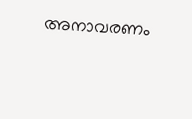അനാവരണം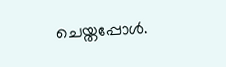ചെയ്തപ്പോള്‍.